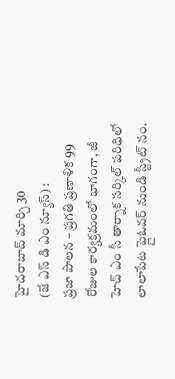హైదరాబాద్ మార్చి 30
(జే ఎస్ డి ఎం న్యూస్) :
ప్రజా పాలన – ప్రగతి ప్రణాళిక 99 రోజుల కార్యక్రమంలో భాగంగా, జీ హెచ్ ఎం సీ తార్నాక సర్కిల్ పరిధిలో లాలాపేట ఫ్లైఓవర్ నుండి స్ట్రీట్ నం.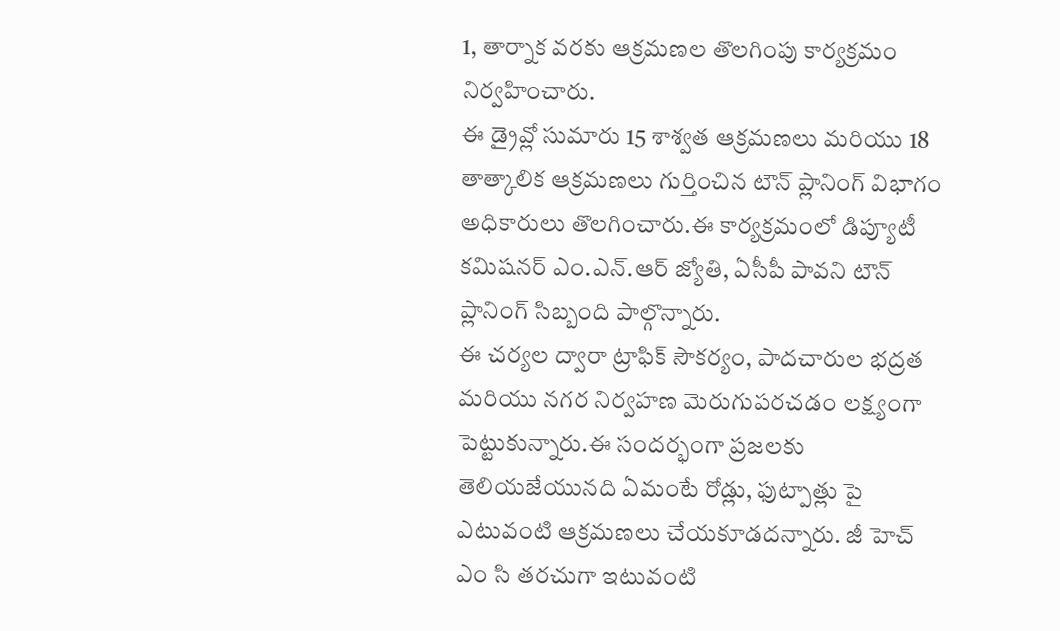1, తార్నాక వరకు ఆక్రమణల తొలగింపు కార్యక్రమం నిర్వహించారు.
ఈ డ్రైవ్లో సుమారు 15 శాశ్వత ఆక్రమణలు మరియు 18 తాత్కాలిక ఆక్రమణలు గుర్తించిన టౌన్ ప్లానింగ్ విభాగం అధికారులు తొలగించారు.ఈ కార్యక్రమంలో డిప్యూటీ కమిషనర్ ఎం.ఎన్.ఆర్ జ్యోతి, ఏసీపీ పావని టౌన్ ప్లానింగ్ సిబ్బంది పాల్గొన్నారు.
ఈ చర్యల ద్వారా ట్రాఫిక్ సౌకర్యం, పాదచారుల భద్రత మరియు నగర నిర్వహణ మెరుగుపరచడం లక్ష్యంగా పెట్టుకున్నారు.ఈ సందర్భంగా ప్రజలకు తెలియజేయునది ఏమంటే రోడ్లు, ఫుట్పాత్లు పై ఎటువంటి ఆక్రమణలు చేయకూడదన్నారు. జీ హెచ్ ఎం సి తరచుగా ఇటువంటి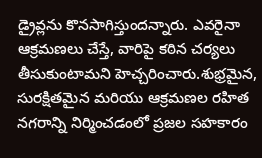డ్రైవ్లను కొనసాగిస్తుందన్నారు. ఎవరైనా ఆక్రమణలు చేస్తే, వారిపై కఠిన చర్యలు తీసుకుంటామని హెచ్చరించారు.శుభ్రమైన, సురక్షితమైన మరియు ఆక్రమణల రహిత నగరాన్ని నిర్మించడంలో ప్రజల సహకారం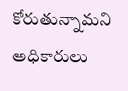కోరుతున్నామని అధికారులు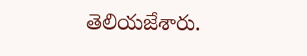తెలియజేశారు.